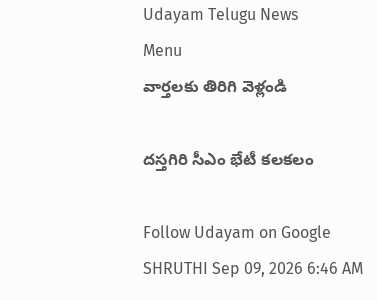Udayam Telugu News
Menu
వార్తలకు తిరిగి వెళ్లండి

దస్తగిరి సీఎం భేటీ కలకలం

Follow Udayam on Google
SHRUTHI Sep 09, 2026 6:46 AM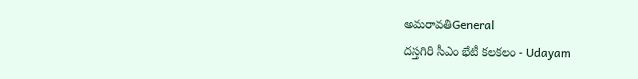అమరావతిGeneral
దస్తగిరి సీఎం భేటీ కలకలం - Udayam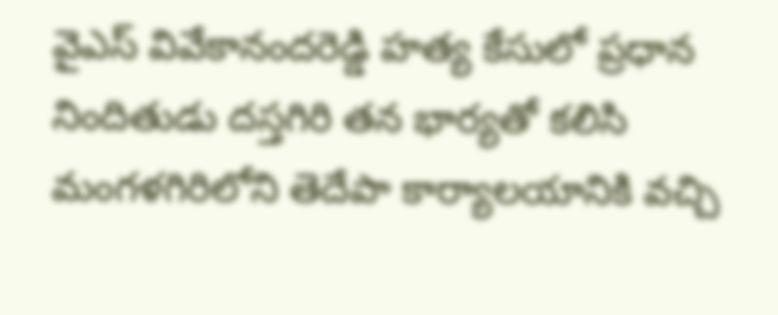వైఎస్ వివేకానందరెడ్డి హత్య కేసులో ప్రధాన నిందితుడు దస్తగిరి తన భార్యతో కలిసి మంగళగిరిలోని తెదేపా కార్యాలయానికి వచ్చి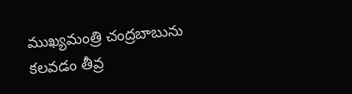ముఖ్యమంత్రి చంద్రబాబును కలవడం తీవ్ర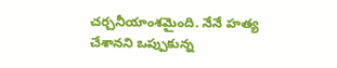చర్చనీయాంశమైంది. నేనే హత్య చేశానని ఒప్పుకున్న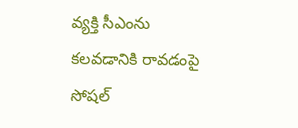వ్యక్తి సీఎంను కలవడానికి రావడంపై సోషల్‌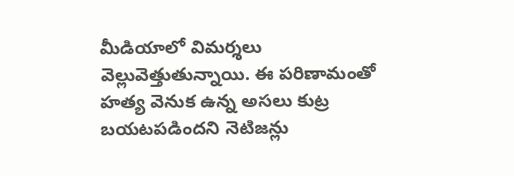మీడియాలో విమర్శలు వెల్లువెత్తుతున్నాయి. ఈ పరిణామంతో హత్య వెనుక ఉన్న అసలు కుట్ర బయటపడిందని నెటిజన్లు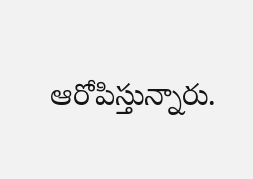ఆరోపిస్తున్నారు.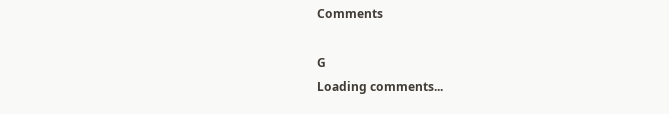Comments

G
Loading comments...